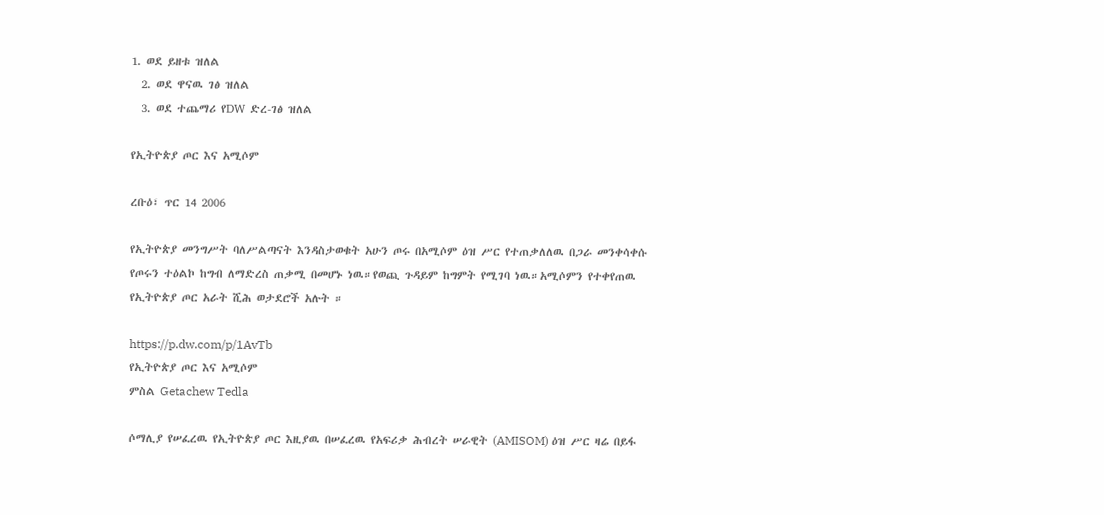1. ወደ ይዘቱ ዝለል
  2. ወደ ዋናዉ ገፅ ዝለል
  3. ወደ ተጨማሪ የDW ድረ-ገፅ ዝለል

የኢትዮጵያ ጦር እና አሚሶም

ረቡዕ፣ ጥር 14 2006

የኢትዮጵያ መንግሥት ባለሥልጣናት እንዳስታወቁት አሁን ጦሩ በአሚሶም ዕዝ ሥር የተጠቃለለዉ በጋራ መንቀሳቀሱ የጦሩን ተዕልኮ ከግብ ለማድረስ ጠቃሚ በመሆኑ ነዉ።የወጪ ጉዳይም ከግምት የሚገባ ነዉ።አሚሶምን የተቀየጠዉ የኢትዮጵያ ጦር አራት ሺሕ ወታደሮች አሉት ።

https://p.dw.com/p/1AvTb
የኢትዮጵያ ጦር እና አሚሶም
ምስል Getachew Tedla

ሶማሊያ የሠፈረዉ የኢትዮጵያ ጦር እዚያዉ በሠፈረዉ የአፍሪቃ ሕብረት ሠራዊት (AMISOM) ዕዝ ሥር ዛሬ በይፋ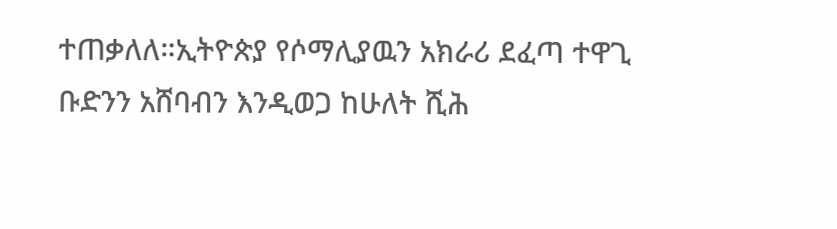ተጠቃለለ።ኢትዮጵያ የሶማሊያዉን አክራሪ ደፈጣ ተዋጊ ቡድንን አሸባብን እንዲወጋ ከሁለት ሺሕ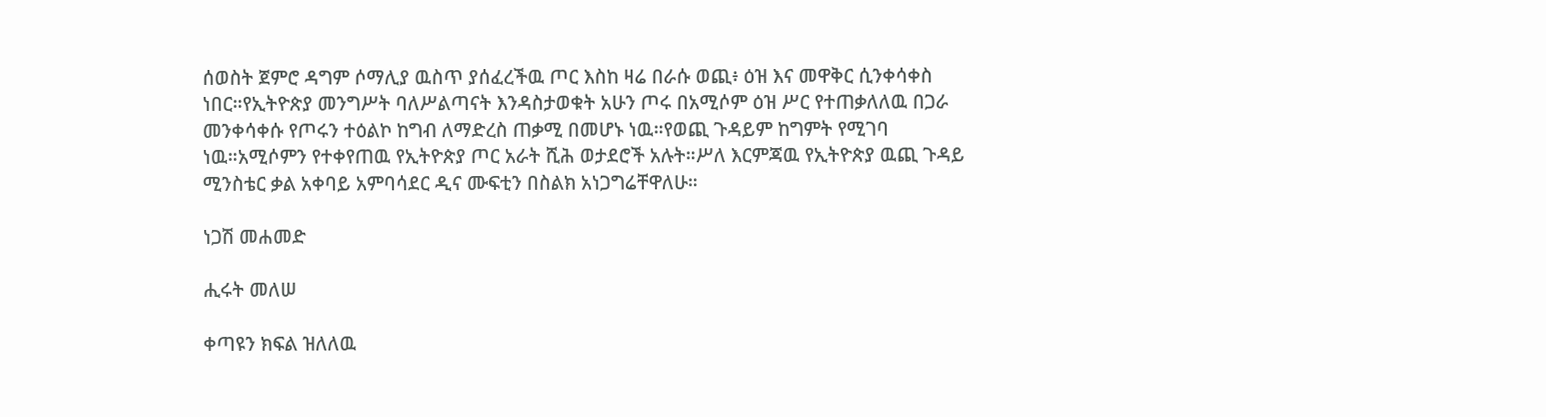ሰወስት ጀምሮ ዳግም ሶማሊያ ዉስጥ ያሰፈረችዉ ጦር እስከ ዛሬ በራሱ ወጪ፥ ዕዝ እና መዋቅር ሲንቀሳቀስ ነበር።የኢትዮጵያ መንግሥት ባለሥልጣናት እንዳስታወቁት አሁን ጦሩ በአሚሶም ዕዝ ሥር የተጠቃለለዉ በጋራ መንቀሳቀሱ የጦሩን ተዕልኮ ከግብ ለማድረስ ጠቃሚ በመሆኑ ነዉ።የወጪ ጉዳይም ከግምት የሚገባ ነዉ።አሚሶምን የተቀየጠዉ የኢትዮጵያ ጦር አራት ሺሕ ወታደሮች አሉት።ሥለ እርምጃዉ የኢትዮጵያ ዉጪ ጉዳይ ሚንስቴር ቃል አቀባይ አምባሳደር ዲና ሙፍቲን በስልክ አነጋግሬቸዋለሁ።

ነጋሽ መሐመድ

ሒሩት መለሠ

ቀጣዩን ክፍል ዝለለዉ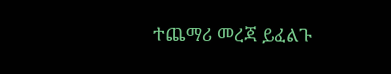ተጨማሪ መረጃ ይፈልጉ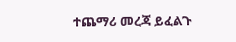ተጨማሪ መረጃ ይፈልጉ